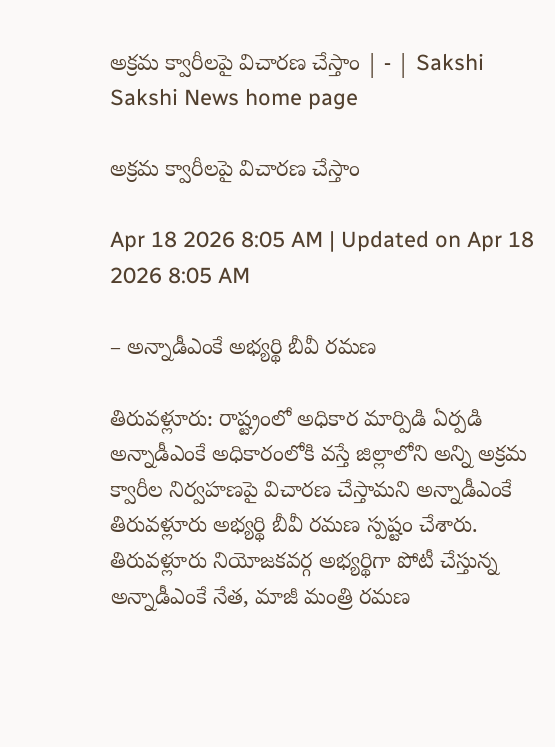అక్రమ క్వారీలపై విచారణ చేస్తాం | - | Sakshi
Sakshi News home page

అక్రమ క్వారీలపై విచారణ చేస్తాం

Apr 18 2026 8:05 AM | Updated on Apr 18 2026 8:05 AM

– అన్నాడీఎంకే అభ్యర్థి బీవీ రమణ

తిరువళ్లూరు: రాష్ట్రంలో అధికార మార్పిడి ఏర్పడి అన్నాడీఎంకే అధికారంలోకి వస్తే జిల్లాలోని అన్ని అక్రమ క్వారీల నిర్వహణపై విచారణ చేస్తామని అన్నాడీఎంకే తిరువళ్లూరు అభ్యర్థి బీవీ రమణ స్పష్టం చేశారు. తిరువళ్లూరు నియోజకవర్గ అభ్యర్థిగా పోటీ చేస్తున్న అన్నాడీఎంకే నేత, మాజీ మంత్రి రమణ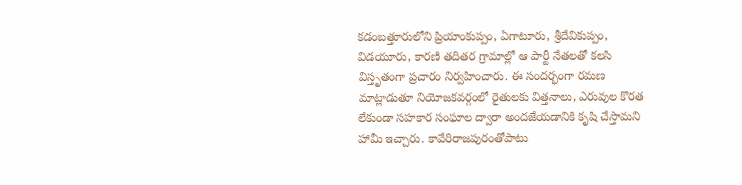కడంబత్తూరులోని ప్రియాంకుప్పం, ఏగాటూరు, శ్రీదేవికుప్పం, విడయూరు, కారణి తదితర గ్రామాల్లో ఆ పార్టీ నేతలతో కలసి విస్తృతంగా ప్రచారం నిర్వహించారు. ఈ సందర్భంగా రమణ మాట్లాడుతూ నియోజకవర్గంలో రైతులకు విత్తనాలు, ఎరువుల కొరత లేకుండా సహకార సంఘాల ద్వారా అందజేయడానికి కృషి చేస్తామని హామీ ఇచ్చారు. కావేరిరాజపురంతోపాటు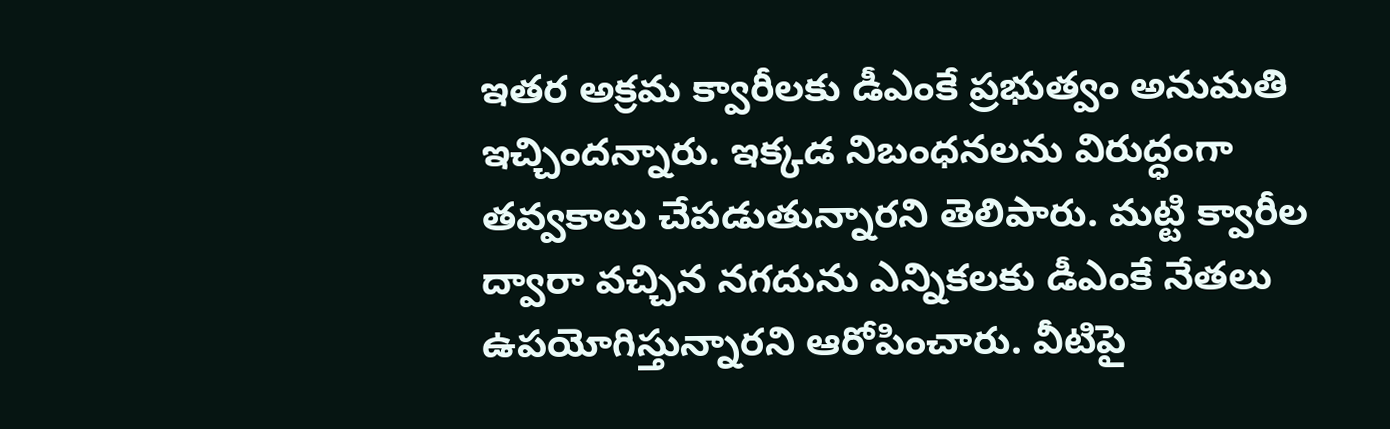ఇతర అక్రమ క్వారీలకు డీఎంకే ప్రభుత్వం అనుమతి ఇచ్చిందన్నారు. ఇక్కడ నిబంధనలను విరుద్ధంగా తవ్వకాలు చేపడుతున్నారని తెలిపారు. మట్టి క్వారీల ద్వారా వచ్చిన నగదును ఎన్నికలకు డీఎంకే నేతలు ఉపయోగిస్తున్నారని ఆరోపించారు. వీటిపై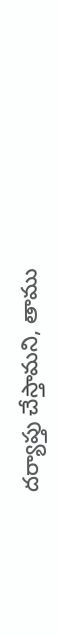దర్యాప్తు చేస్తామని, తాము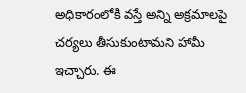అధికారంలోకి వస్తే అన్ని అక్రమాలపై చర్యలు తీసుకుంటామని హామీ ఇచ్చారు. ఈ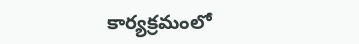కార్యక్రమంలో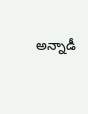అన్నాడీ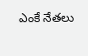ఎంకే నేతలు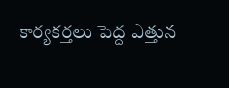కార్యకర్తలు పెద్ద ఎత్తున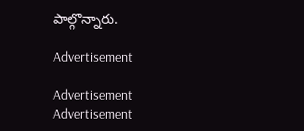పాల్గొన్నారు.

Advertisement

Advertisement
Advertisement